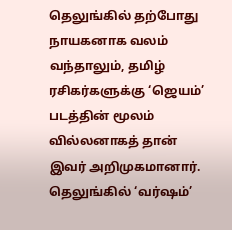தெலுங்கில் தற்போது நாயகனாக வலம் வந்தாலும், தமிழ் ரசிகர்களுக்கு ‘ஜெயம்’ படத்தின் மூலம் வில்லனாகத் தான் இவர் அறிமுகமானார். தெலுங்கில் ‘வர்ஷம்’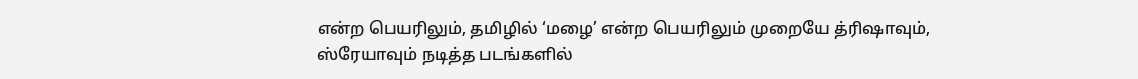என்ற பெயரிலும், தமிழில் ‘மழை’ என்ற பெயரிலும் முறையே த்ரிஷாவும், ஸ்ரேயாவும் நடித்த படங்களில்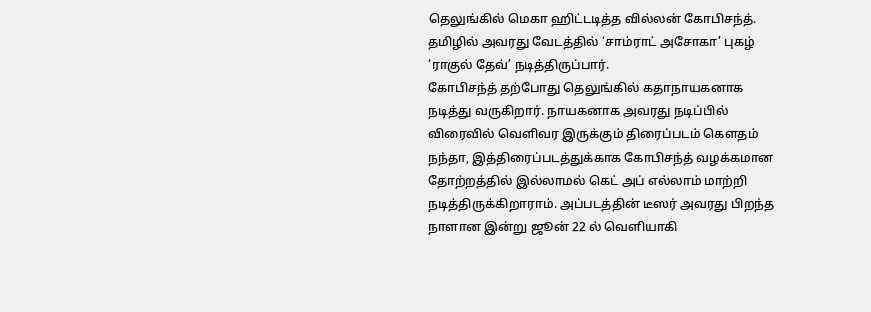தெலுங்கில் மெகா ஹிட்டடித்த வில்லன் கோபிசந்த். தமிழில் அவரது வேடத்தில் ‘சாம்ராட் அசோகா’ புகழ் ‘ராகுல் தேவ்’ நடித்திருப்பார்.
கோபிசந்த் தற்போது தெலுங்கில் கதாநாயகனாக நடித்து வருகிறார். நாயகனாக அவரது நடிப்பில் விரைவில் வெளிவர இருக்கும் திரைப்படம் கெளதம் நந்தா, இத்திரைப்படத்துக்காக கோபிசந்த் வழக்கமான தோற்றத்தில் இல்லாமல் கெட் அப் எல்லாம் மாற்றி நடித்திருக்கிறாராம். அப்படத்தின் டீஸர் அவரது பிறந்த நாளான இன்று ஜூன் 22 ல் வெளியாகி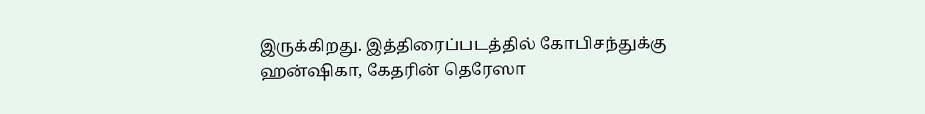இருக்கிறது. இத்திரைப்படத்தில் கோபிசந்துக்கு ஹன்ஷிகா, கேதரின் தெரேஸா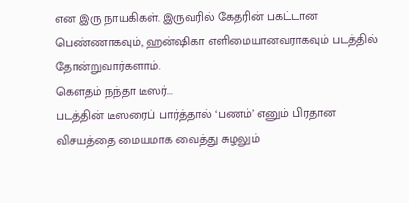என இரு நாயகிகள். இருவரில் கேதரின் பகட்டான பெண்ணாகவும், ஹன்ஷிகா எளிமையானவராகவும் படத்தில் தோன்றுவார்களாம்.
கெளதம் நந்தா டீஸர்...
படத்தின் டீஸரைப் பார்த்தால் ‘பணம்’ எனும் பிரதான விசயத்தை மையமாக வைத்து சுழலும்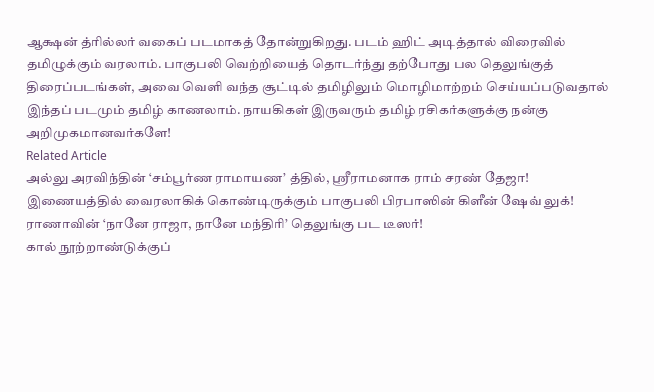ஆக்ஷன் த்ரில்லர் வகைப் படமாகத் தோன்றுகிறது. படம் ஹிட் அடித்தால் விரைவில் தமிழுக்கும் வரலாம். பாகுபலி வெற்றியைத் தொடர்ந்து தற்போது பல தெலுங்குத் திரைப்படங்கள், அவை வெளி வந்த சூட்டில் தமிழிலும் மொழிமாற்றம் செய்யப்படுவதால் இந்தப் படமும் தமிழ் காணலாம். நாயகிகள் இருவரும் தமிழ் ரசிகர்களுக்கு நன்கு அறிமுகமானவர்களே!
Related Article
அல்லு அரவிந்தின் ‘சம்பூர்ண ராமாயண’ த்தில், ஸ்ரீராமனாக ராம் சரண் தேஜா!
இணையத்தில் வைரலாகிக் கொண்டிருக்கும் பாகுபலி பிரபாஸின் கிளீன் ஷேவ் லுக்!
ராணாவின் ‘நானே ராஜா, நானே மந்திரி’ தெலுங்கு பட டீஸர்!
கால் நூற்றாண்டுக்குப்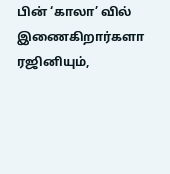பின் ‘காலா’ வில் இணைகிறார்களா ரஜினியும்,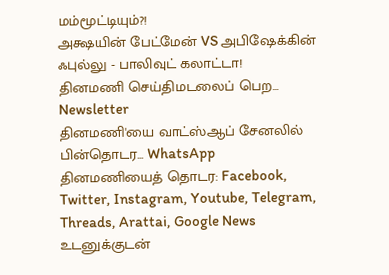மம்மூட்டியும்?!
அக்ஷயின் பேட்மேன் VS அபிஷேக்கின் ஃபுல்லு - பாலிவுட் கலாட்டா!
தினமணி செய்திமடலைப் பெற... Newsletter
தினமணி'யை வாட்ஸ்ஆப் சேனலில் பின்தொடர... WhatsApp
தினமணியைத் தொடர: Facebook, Twitter, Instagram, Youtube, Telegram, Threads, Arattai, Google News
உடனுக்குடன்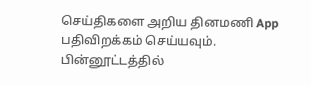செய்திகளை அறிய தினமணி App பதிவிறக்கம் செய்யவும்.
பின்னூட்டத்தில்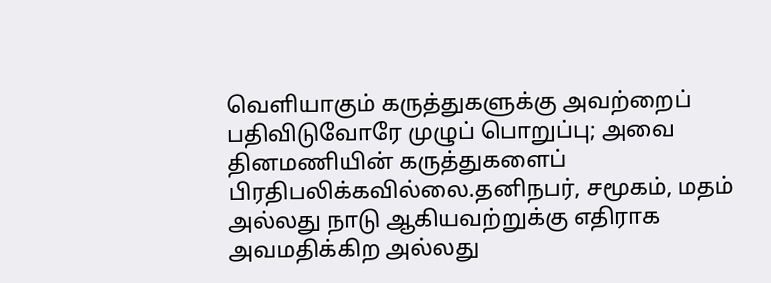வெளியாகும் கருத்துகளுக்கு அவற்றைப் பதிவிடுவோரே முழுப் பொறுப்பு; அவை தினமணியின் கருத்துகளைப் பிரதிபலிக்கவில்லை.தனிநபர், சமூகம், மதம் அல்லது நாடு ஆகியவற்றுக்கு எதிராக அவமதிக்கிற அல்லது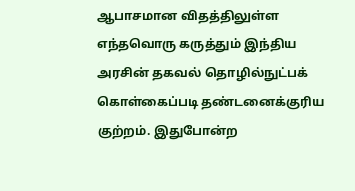ஆபாசமான விதத்திலுள்ள எந்தவொரு கருத்தும் இந்திய அரசின் தகவல் தொழில்நுட்பக் கொள்கைப்படி தண்டனைக்குரிய குற்றம். இதுபோன்ற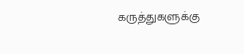கருத்துகளுக்கு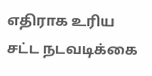எதிராக உரிய சட்ட நடவடிக்கை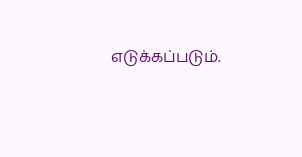எடுக்கப்படும்.